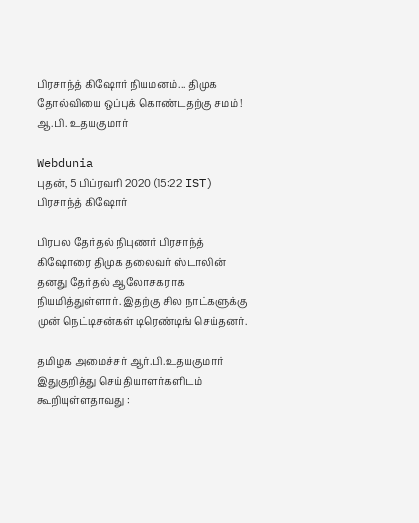பிரசாந்த் கிஷோர் நியமனம்... திமுக தோல்வியை ஒப்புக் கொண்டதற்கு சமம் ! ஆ.பி. உதயகுமார்

Webdunia
புதன், 5 பிப்ரவரி 2020 (15:22 IST)
பிரசாந்த் கிஷோர்

பிரபல தேர்தல் நிபுணர் பிரசாந்த் கிஷோரை திமுக தலைவர் ஸ்டாலின் தனது தேர்தல் ஆலோசகராக நியமித்துள்ளார். இதற்கு சில நாட்களுக்கு முன் நெட்டிசன்கள் டிரெண்டிங் செய்தனர்.

தமிழக அமைச்சர் ஆர்.பி.உதயகுமார் இதுகுறித்து செய்தியாளர்களிடம்  கூறியுள்ளதாவது :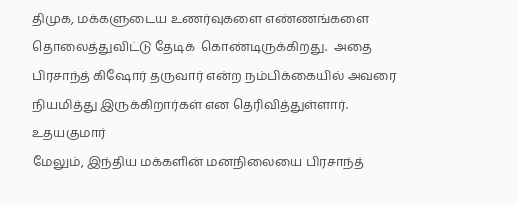திமுக, மக்களுடைய உணர்வுகளை எண்ணங்களை தொலைத்துவிட்டு தேடிக்  கொண்டிருக்கிறது.  அதை பிரசாந்த் கிஷோர் தருவார் என்ற நம்பிக்கையில் அவரை நியமித்து இருக்கிறார்கள் என தெரிவித்துள்ளார்.
உதயகுமார்
மேலும், இந்திய மக்களின் மனநிலையை பிரசாந்த்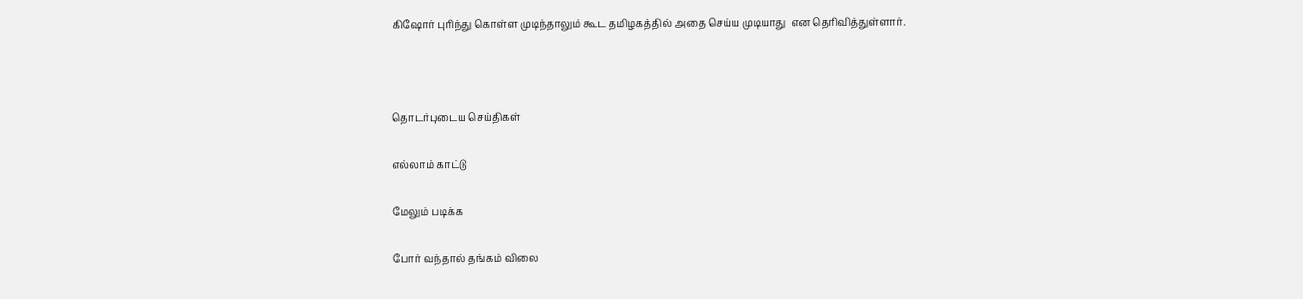கிஷோர் புரிந்து கொள்ள முடிந்தாலும் கூட தமிழகத்தில் அதை செய்ய முடியாது  என தெரிவித்துள்ளார்.



தொடர்புடைய செய்திகள்

எல்லாம் காட்டு

மேலும் படிக்க

போர் வந்தால் தங்கம் விலை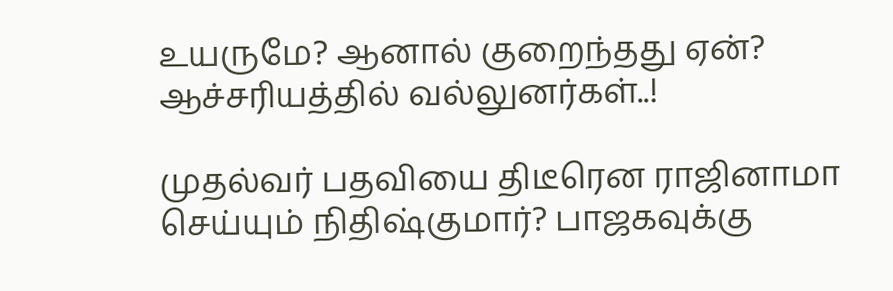உயருமே? ஆனால் குறைந்தது ஏன்? ஆச்சரியத்தில் வல்லுனர்கள்..!

முதல்வர் பதவியை திடீரென ராஜினாமா செய்யும் நிதிஷ்குமார்? பாஜகவுக்கு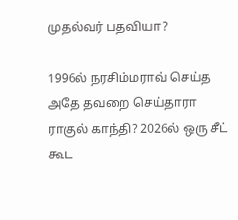முதல்வர் பதவியா?

1996ல் நரசிம்மராவ் செய்த அதே தவறை செய்தாரா ராகுல் காந்தி? 2026ல் ஒரு சீட் கூட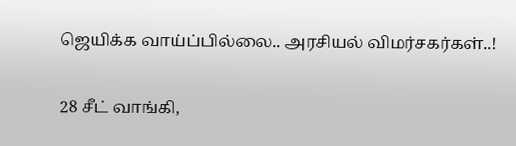ஜெயிக்க வாய்ப்பில்லை.. அரசியல் விமர்சகர்கள்..!

28 சீட் வாங்கி,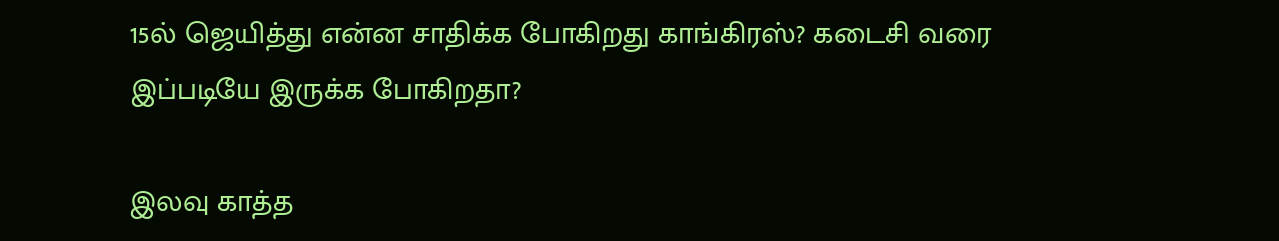15ல் ஜெயித்து என்ன சாதிக்க போகிறது காங்கிரஸ்? கடைசி வரை இப்படியே இருக்க போகிறதா?

இலவு காத்த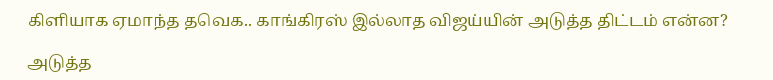கிளியாக ஏமாந்த தவெக.. காங்கிரஸ் இல்லாத விஜய்யின் அடுத்த திட்டம் என்ன?

அடுத்த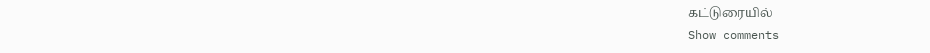கட்டுரையில்
Show comments